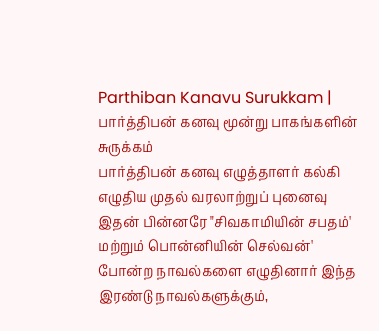Parthiban Kanavu Surukkam | பார்த்திபன் கனவு மூன்று பாகங்களின் சுருக்கம்
பார்த்திபன் கனவு எழுத்தாளர் கல்கி எழுதிய முதல் வரலாற்றுப் புனைவு இதன் பின்னரே "சிவகாமியின் சபதம்' மற்றும் பொன்னியின் செல்வன்' போன்ற நாவல்களை எழுதினார் இந்த இரண்டு நாவல்களுக்கும்,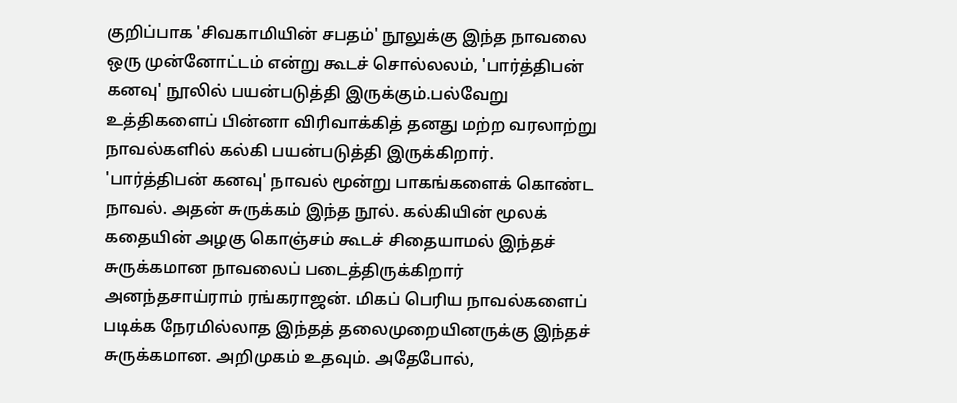குறிப்பாக 'சிவகாமியின் சபதம்' நூலுக்கு இந்த நாவலை ஒரு முன்னோட்டம் என்று கூடச் சொல்லலம், 'பார்த்திபன் கனவு' நூலில் பயன்படுத்தி இருக்கும்.பல்வேறு உத்திகளைப் பின்னா விரிவாக்கித் தனது மற்ற வரலாற்று நாவல்களில் கல்கி பயன்படுத்தி இருக்கிறார். 'பார்த்திபன் கனவு' நாவல் மூன்று பாகங்களைக் கொண்ட நாவல். அதன் சுருக்கம் இந்த நூல். கல்கியின் மூலக் கதையின் அழகு கொஞ்சம் கூடச் சிதையாமல் இந்தச் சுருக்கமான நாவலைப் படைத்திருக்கிறார் அனந்தசாய்ராம் ரங்கராஜன். மிகப் பெரிய நாவல்களைப் படிக்க நேரமில்லாத இந்தத் தலைமுறையினருக்கு இந்தச் சுருக்கமான. அறிமுகம் உதவும். அதேபோல்,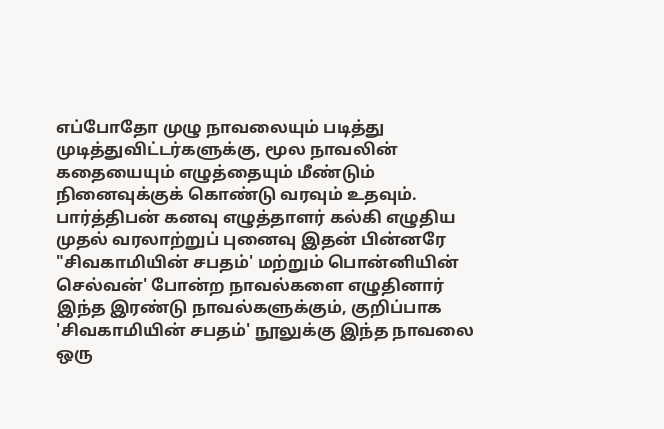எப்போதோ முழு நாவலையும் படித்து முடித்துவிட்டர்களுக்கு, மூல நாவலின் கதையையும் எழுத்தையும் மீண்டும் நினைவுக்குக் கொண்டு வரவும் உதவும்.
பார்த்திபன் கனவு எழுத்தாளர் கல்கி எழுதிய முதல் வரலாற்றுப் புனைவு இதன் பின்னரே "சிவகாமியின் சபதம்' மற்றும் பொன்னியின் செல்வன்' போன்ற நாவல்களை எழுதினார் இந்த இரண்டு நாவல்களுக்கும், குறிப்பாக 'சிவகாமியின் சபதம்' நூலுக்கு இந்த நாவலை ஒரு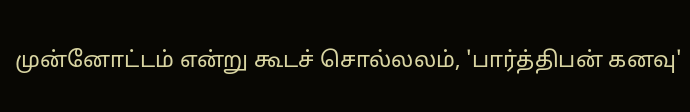முன்னோட்டம் என்று கூடச் சொல்லலம், 'பார்த்திபன் கனவு'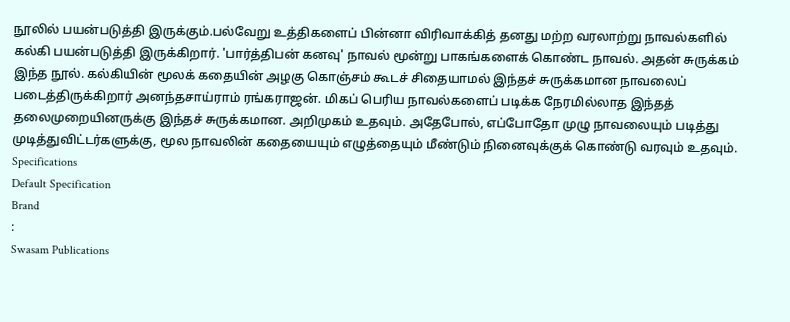நூலில் பயன்படுத்தி இருக்கும்.பல்வேறு உத்திகளைப் பின்னா விரிவாக்கித் தனது மற்ற வரலாற்று நாவல்களில் கல்கி பயன்படுத்தி இருக்கிறார். 'பார்த்திபன் கனவு' நாவல் மூன்று பாகங்களைக் கொண்ட நாவல். அதன் சுருக்கம் இந்த நூல். கல்கியின் மூலக் கதையின் அழகு கொஞ்சம் கூடச் சிதையாமல் இந்தச் சுருக்கமான நாவலைப் படைத்திருக்கிறார் அனந்தசாய்ராம் ரங்கராஜன். மிகப் பெரிய நாவல்களைப் படிக்க நேரமில்லாத இந்தத் தலைமுறையினருக்கு இந்தச் சுருக்கமான. அறிமுகம் உதவும். அதேபோல், எப்போதோ முழு நாவலையும் படித்து முடித்துவிட்டர்களுக்கு, மூல நாவலின் கதையையும் எழுத்தையும் மீண்டும் நினைவுக்குக் கொண்டு வரவும் உதவும்.
Specifications
Default Specification
Brand
:
Swasam Publications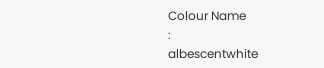Colour Name
:
albescentwhite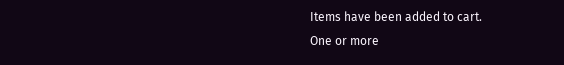Items have been added to cart.
One or more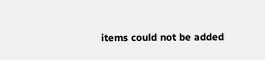items could not be added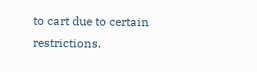to cart due to certain restrictions.